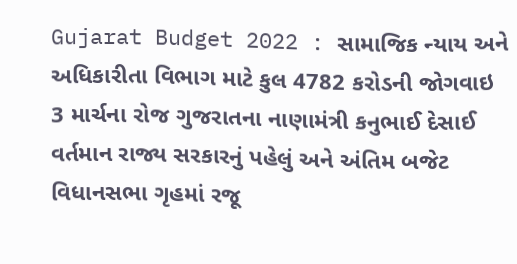Gujarat Budget 2022 : સામાજિક ન્યાય અને અધિકારીતા વિભાગ માટે કુલ 4782 કરોડની જોગવાઇ
3 માર્ચના રોજ ગુજરાતના નાણામંત્રી કનુભાઈ દેસાઈ વર્તમાન રાજ્ય સરકારનું પહેલું અને અંતિમ બજેટ વિધાનસભા ગૃહમાં રજૂ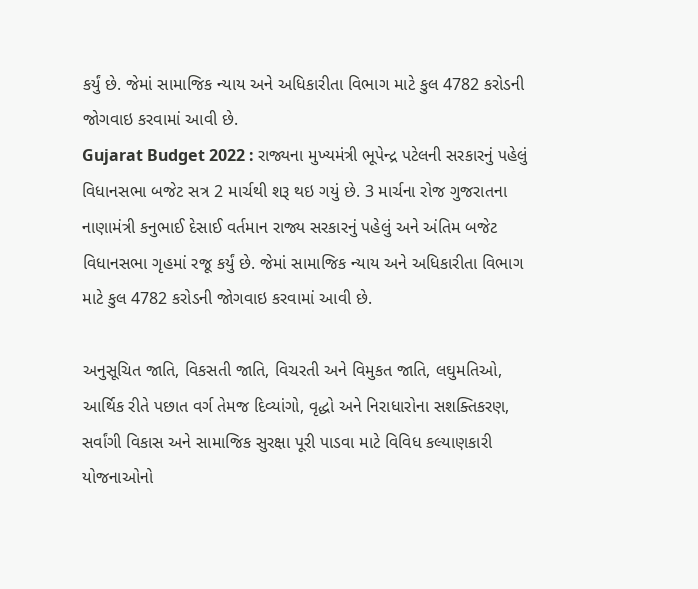કર્યું છે. જેમાં સામાજિક ન્યાય અને અધિકારીતા વિભાગ માટે કુલ 4782 કરોડની જોગવાઇ કરવામાં આવી છે.
Gujarat Budget 2022 : રાજ્યના મુખ્યમંત્રી ભૂપેન્દ્ર પટેલની સરકારનું પહેલું વિધાનસભા બજેટ સત્ર 2 માર્ચથી શરૂ થઇ ગયું છે. 3 માર્ચના રોજ ગુજરાતના નાણામંત્રી કનુભાઈ દેસાઈ વર્તમાન રાજ્ય સરકારનું પહેલું અને અંતિમ બજેટ વિધાનસભા ગૃહમાં રજૂ કર્યું છે. જેમાં સામાજિક ન્યાય અને અધિકારીતા વિભાગ માટે કુલ 4782 કરોડની જોગવાઇ કરવામાં આવી છે.

અનુસૂચિત જાતિ, વિકસતી જાતિ, વિચરતી અને વિમુકત જાતિ, લઘુમતિઓ, આર્થિક રીતે પછાત વર્ગ તેમજ દિવ્યાંગો, વૃદ્ધો અને નિરાધારોના સશક્તિકરણ, સર્વાંગી વિકાસ અને સામાજિક સુરક્ષા પૂરી પાડવા માટે વિવિધ કલ્યાણકારી યોજનાઓનો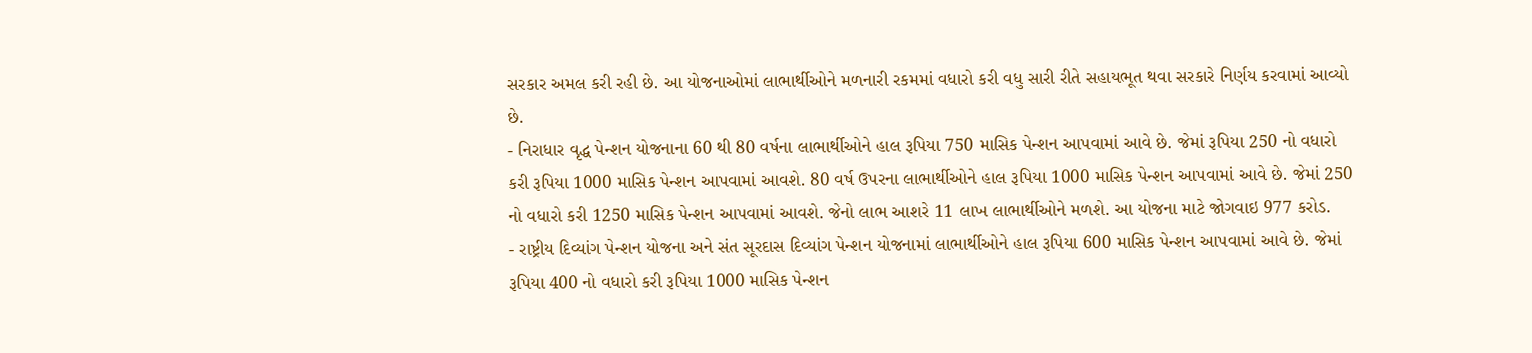સરકાર અમલ કરી રહી છે. આ યોજનાઓમાં લાભાર્થીઓને મળનારી રકમમાં વધારો કરી વધુ સારી રીતે સહાયભૂત થવા સરકારે નિર્ણય કરવામાં આવ્યો છે.
- નિરાધાર વૃદ્ધ પેન્શન યોજનાના 60 થી 80 વર્ષના લાભાર્થીઓને હાલ રૂપિયા 750 માસિક પેન્શન આપવામાં આવે છે. જેમાં રૂપિયા 250 નો વધારો કરી રૂપિયા 1000 માસિક પેન્શન આપવામાં આવશે. 80 વર્ષ ઉપરના લાભાર્થીઓને હાલ રૂપિયા 1000 માસિક પેન્શન આપવામાં આવે છે. જેમાં 250 નો વધારો કરી 1250 માસિક પેન્શન આપવામાં આવશે. જેનો લાભ આશરે 11 લાખ લાભાર્થીઓને મળશે. આ યોજના માટે જોગવાઇ 977 કરોડ.
- રાષ્ટ્રીય દિવ્યાંગ પેન્શન યોજના અને સંત સૂરદાસ દિવ્યાંગ પેન્શન યોજનામાં લાભાર્થીઓને હાલ રૂપિયા 600 માસિક પેન્શન આપવામાં આવે છે. જેમાં રૂપિયા 400 નો વધારો કરી રૂપિયા 1000 માસિક પેન્શન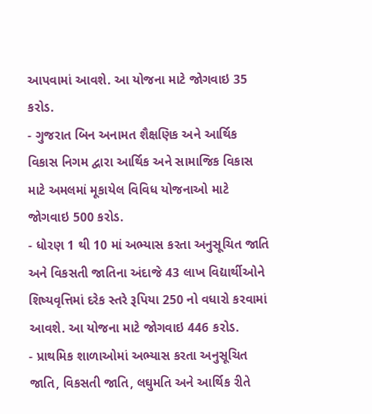આપવામાં આવશે. આ યોજના માટે જોગવાઇ 35 કરોડ.
- ગુજરાત બિન અનામત શૈક્ષણિક અને આર્થિક વિકાસ નિગમ દ્વારા આર્થિક અને સામાજિક વિકાસ માટે અમલમાં મૂકાયેલ વિવિધ યોજનાઓ માટે જોગવાઇ 500 કરોડ.
- ધોરણ 1 થી 10 માં અભ્યાસ કરતા અનુસૂચિત જાતિ અને વિકસતી જાતિના અંદાજે 43 લાખ વિદ્યાર્થીઓને શિષ્યવૃત્તિમાં દરેક સ્તરે રૂપિયા 250 નો વધારો કરવામાં આવશે. આ યોજના માટે જોગવાઇ 446 કરોડ.
- પ્રાથમિક શાળાઓમાં અભ્યાસ કરતા અનુસૂચિત જાતિ, વિકસતી જાતિ, લઘુમતિ અને આર્થિક રીતે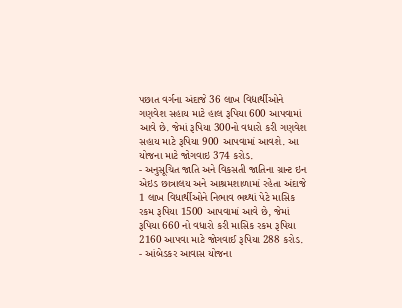પછાત વર્ગના અંદાજે 36 લાખ વિદ્યાર્થીઓને ગણવેશ સહાય માટે હાલ રૂપિયા 600 આપવામાં આવે છે. જેમાં રૂપિયા 300નો વધારો કરી ગણવેશ સહાય માટે રૂપિયા 900 આપવામાં આવશે. આ યોજના માટે જોગવાઇ 374 કરોડ.
- અનુસૂચિત જાતિ અને વિકસતી જાતિના ગ્રાન્ટ ઇન એઇડ છાત્રાલય અને આશ્રમશાળામાં રહેતા અંદાજે 1 લાખ વિધાર્થીઓને નિભાવ ભથ્થાં પેટે માસિક રકમ રૂપિયા 1500 આપવામાં આવે છે, જેમાં રૂપિયા 660 નો વધારો કરી માસિક રકમ રૂપિયા 2160 આપવા માટે જોગવાઈ રૂપિયા 288 કરોડ.
- આંબેડકર આવાસ યોજના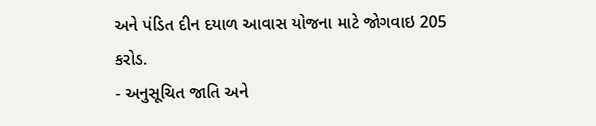અને પંડિત દીન દયાળ આવાસ યોજના માટે જોગવાઇ 205 કરોડ.
- અનુસૂચિત જાતિ અને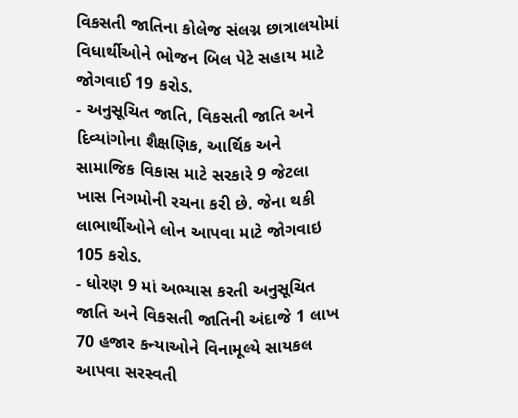વિકસતી જાતિના કોલેજ સંલગ્ન છાત્રાલયોમાં વિધાર્થીઓને ભોજન બિલ પેટે સહાય માટે જોગવાઈ 19 કરોડ.
- અનુસૂચિત જાતિ, વિકસતી જાતિ અને દિવ્યાંગોના શૈક્ષણિક, આર્થિક અને સામાજિક વિકાસ માટે સરકારે 9 જેટલા ખાસ નિગમોની રચના કરી છે. જેના થકી લાભાર્થીઓને લોન આપવા માટે જોગવાઇ 105 કરોડ.
- ધોરણ 9 માં અભ્યાસ કરતી અનુસૂચિત જાતિ અને વિકસતી જાતિની અંદાજે 1 લાખ 70 હજાર કન્યાઓને વિનામૂલ્યે સાયકલ આપવા સરસ્વતી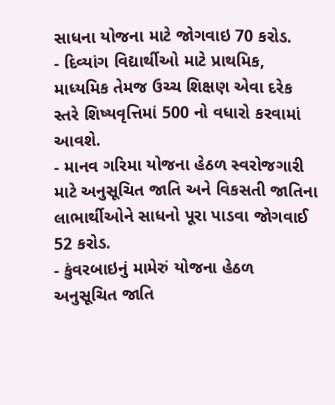સાધના યોજના માટે જોગવાઇ 70 કરોડ.
- દિવ્યાંગ વિદ્યાર્થીઓ માટે પ્રાથમિક, માધ્યમિક તેમજ ઉચ્ચ શિક્ષણ એવા દરેક સ્તરે શિષ્યવૃત્તિમાં 500 નો વધારો કરવામાં આવશે.
- માનવ ગરિમા યોજના હેઠળ સ્વરોજગારી માટે અનુસૂચિત જાતિ અને વિકસતી જાતિના લાભાર્થીઓને સાધનો પૂરા પાડવા જોગવાઈ 52 કરોડ.
- કુંવરબાઇનું મામેરું યોજના હેઠળ અનુસૂચિત જાતિ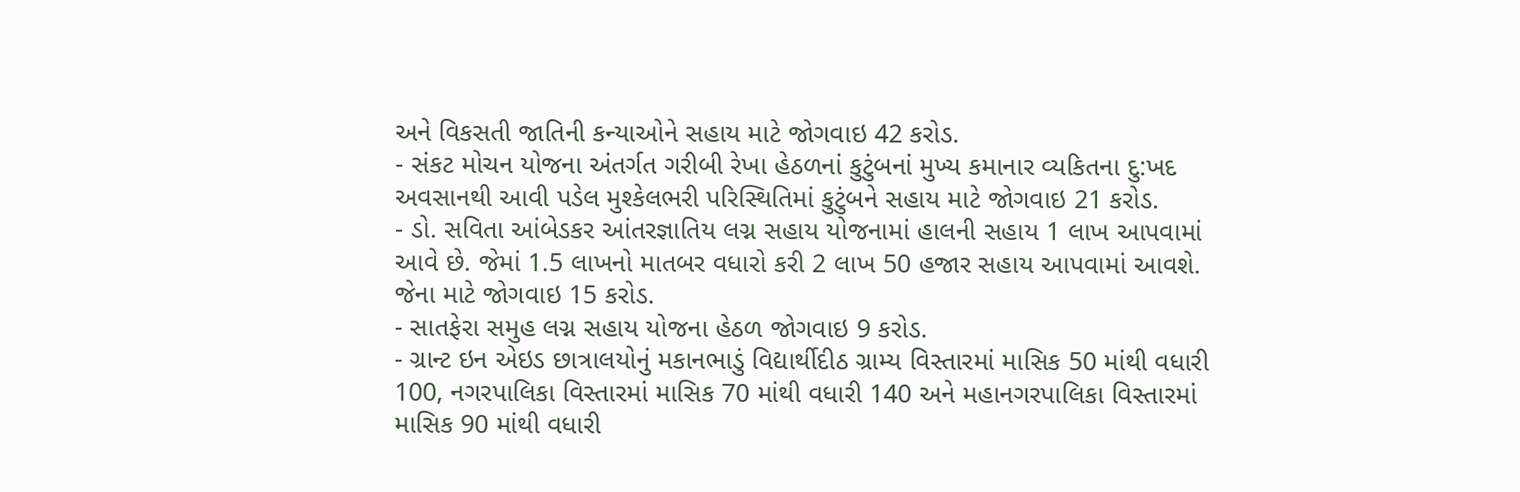અને વિકસતી જાતિની કન્યાઓને સહાય માટે જોગવાઇ 42 કરોડ.
- સંકટ મોચન યોજના અંતર્ગત ગરીબી રેખા હેઠળનાં કુટુંબનાં મુખ્ય કમાનાર વ્યકિતના દુ:ખદ અવસાનથી આવી પડેલ મુશ્કેલભરી પરિસ્થિતિમાં કુટુંબને સહાય માટે જોગવાઇ 21 કરોડ.
- ડો. સવિતા આંબેડકર આંતરજ્ઞાતિય લગ્ન સહાય યોજનામાં હાલની સહાય 1 લાખ આપવામાં આવે છે. જેમાં 1.5 લાખનો માતબર વધારો કરી 2 લાખ 50 હજાર સહાય આપવામાં આવશે. જેના માટે જોગવાઇ 15 કરોડ.
- સાતફેરા સમુહ લગ્ન સહાય યોજના હેઠળ જોગવાઇ 9 કરોડ.
- ગ્રાન્ટ ઇન એઇડ છાત્રાલયોનું મકાનભાડું વિદ્યાર્થીદીઠ ગ્રામ્ય વિસ્તારમાં માસિક 50 માંથી વધારી 100, નગરપાલિકા વિસ્તારમાં માસિક 70 માંથી વધારી 140 અને મહાનગરપાલિકા વિસ્તારમાં માસિક 90 માંથી વધારી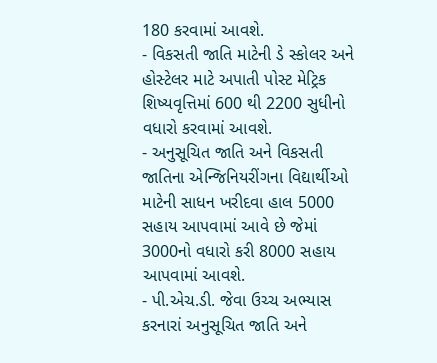180 કરવામાં આવશે.
- વિકસતી જાતિ માટેની ડે સ્કોલર અને હોસ્ટેલર માટે અપાતી પોસ્ટ મેટ્રિક શિષ્યવૃત્તિમાં 600 થી 2200 સુધીનો વધારો કરવામાં આવશે.
- અનુસૂચિત જાતિ અને વિકસતી જાતિના એન્જિનિયરીંગના વિદ્યાર્થીઓ માટેની સાધન ખરીદવા હાલ 5000 સહાય આપવામાં આવે છે જેમાં 3000નો વધારો કરી 8000 સહાય આપવામાં આવશે.
- પી.એચ.ડી. જેવા ઉચ્ચ અભ્યાસ કરનારાં અનુસૂચિત જાતિ અને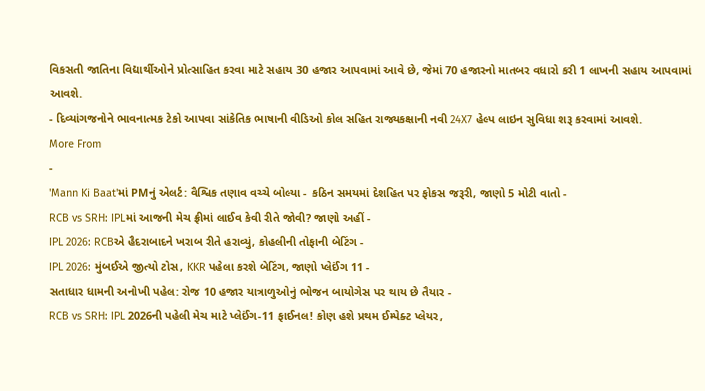વિકસતી જાતિના વિદ્યાર્થીઓને પ્રોત્સાહિત કરવા માટે સહાય 30 હજાર આપવામાં આવે છે, જેમાં 70 હજારનો માતબર વધારો કરી 1 લાખની સહાય આપવામાં આવશે.
- દિવ્યાંગજનોને ભાવનાત્મક ટેકો આપવા સાંકેતિક ભાષાની વીડિઓ કોલ સહિત રાજ્યકક્ષાની નવી 24X7 હેલ્પ લાઇન સુવિધા શરૂ કરવામાં આવશે.
More From
-
'Mann Ki Baat'માં PMનું એલર્ટ: વૈશ્વિક તણાવ વચ્ચે બોલ્યા - કઠિન સમયમાં દેશહિત પર ફોકસ જરૂરી, જાણો 5 મોટી વાતો -
RCB vs SRH: IPLમાં આજની મેચ ફ્રીમાં લાઈવ કેવી રીતે જોવી? જાણો અહીં -
IPL 2026: RCBએ હૈદરાબાદને ખરાબ રીતે હરાવ્યું, કોહલીની તોફાની બેટિંગ -
IPL 2026: મુંબઈએ જીત્યો ટોસ, KKR પહેલા કરશે બેટિંગ, જાણો પ્લેઈંગ 11 -
સતાધાર ધામની અનોખી પહેલ: રોજ 10 હજાર યાત્રાળુઓનું ભોજન બાયોગેસ પર થાય છે તૈયાર -
RCB vs SRH: IPL 2026ની પહેલી મેચ માટે પ્લેઈંગ-11 ફાઈનલ! કોણ હશે પ્રથમ ઈમ્પેક્ટ પ્લેયર,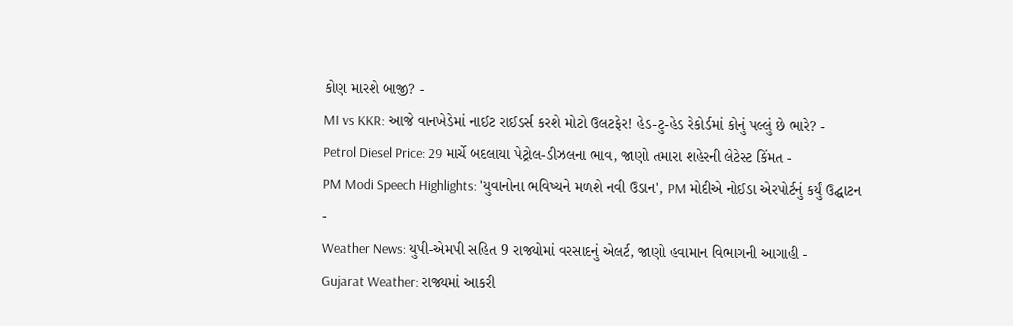કોણ મારશે બાજી? -
MI vs KKR: આજે વાનખેડેમાં નાઈટ રાઈડર્સ કરશે મોટો ઉલટફેર! હેડ-ટુ-હેડ રેકોર્ડમાં કોનું પલ્લું છે ભારે? -
Petrol Diesel Price: 29 માર્ચે બદલાયા પેટ્રોલ-ડીઝલના ભાવ, જાણો તમારા શહેરની લેટેસ્ટ કિંમત -
PM Modi Speech Highlights: 'યુવાનોના ભવિષ્યને મળશે નવી ઉડાન', PM મોદીએ નોઈડા એરપોર્ટનું કર્યું ઉદ્ઘાટન -
Weather News: યુપી-એમપી સહિત 9 રાજ્યોમાં વરસાદનું એલર્ટ, જાણો હવામાન વિભાગની આગાહી -
Gujarat Weather: રાજ્યમાં આકરી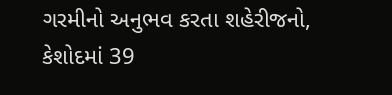ગરમીનો અનુભવ કરતા શહેરીજનો, કેશોદમાં 39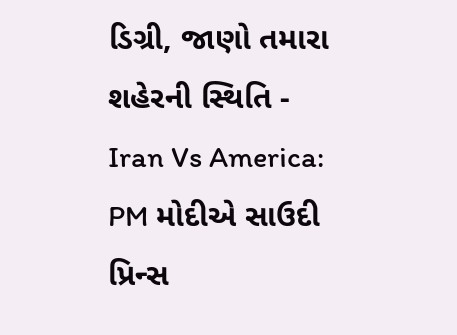ડિગ્રી, જાણો તમારા શહેરની સ્થિતિ -
Iran Vs America: PM મોદીએ સાઉદી પ્રિન્સ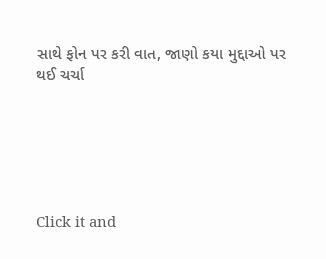સાથે ફોન પર કરી વાત, જાણો કયા મુદ્દાઓ પર થઈ ચર્ચા






Click it and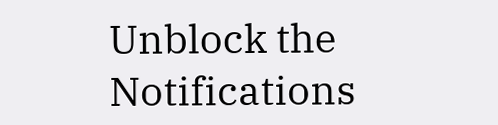Unblock the Notifications